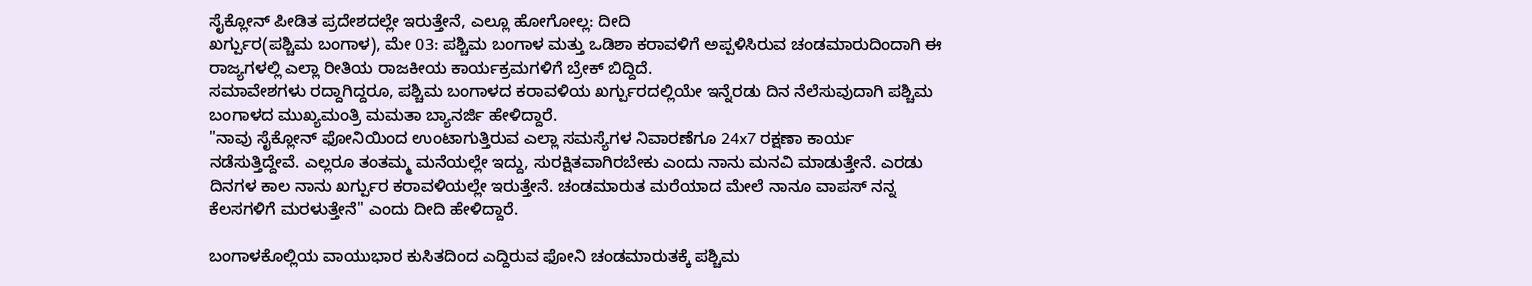ಸೈಕ್ಲೋನ್ ಪೀಡಿತ ಪ್ರದೇಶದಲ್ಲೇ ಇರುತ್ತೇನೆ, ಎಲ್ಲೂ ಹೋಗೋಲ್ಲ: ದೀದಿ
ಖರ್ಗ್ಪುರ(ಪಶ್ಚಿಮ ಬಂಗಾಳ), ಮೇ 03: ಪಶ್ಚಿಮ ಬಂಗಾಳ ಮತ್ತು ಒಡಿಶಾ ಕರಾವಳಿಗೆ ಅಪ್ಪಳಿಸಿರುವ ಚಂಡಮಾರುದಿಂದಾಗಿ ಈ ರಾಜ್ಯಗಳಲ್ಲಿ ಎಲ್ಲಾ ರೀತಿಯ ರಾಜಕೀಯ ಕಾರ್ಯಕ್ರಮಗಳಿಗೆ ಬ್ರೇಕ್ ಬಿದ್ದಿದೆ.
ಸಮಾವೇಶಗಳು ರದ್ದಾಗಿದ್ದರೂ, ಪಶ್ಚಿಮ ಬಂಗಾಳದ ಕರಾವಳಿಯ ಖರ್ಗ್ಪುರದಲ್ಲಿಯೇ ಇನ್ನೆರಡು ದಿನ ನೆಲೆಸುವುದಾಗಿ ಪಶ್ಚಿಮ ಬಂಗಾಳದ ಮುಖ್ಯಮಂತ್ರಿ ಮಮತಾ ಬ್ಯಾನರ್ಜಿ ಹೇಳಿದ್ದಾರೆ.
"ನಾವು ಸೈಕ್ಲೋನ್ ಫೋನಿಯಿಂದ ಉಂಟಾಗುತ್ತಿರುವ ಎಲ್ಲಾ ಸಮಸ್ಯೆಗಳ ನಿವಾರಣೆಗೂ 24x7 ರಕ್ಷಣಾ ಕಾರ್ಯ ನಡೆಸುತ್ತಿದ್ದೇವೆ. ಎಲ್ಲರೂ ತಂತಮ್ಮ ಮನೆಯಲ್ಲೇ ಇದ್ದು, ಸುರಕ್ಷಿತವಾಗಿರಬೇಕು ಎಂದು ನಾನು ಮನವಿ ಮಾಡುತ್ತೇನೆ. ಎರಡು ದಿನಗಳ ಕಾಲ ನಾನು ಖರ್ಗ್ಪುರ ಕರಾವಳಿಯಲ್ಲೇ ಇರುತ್ತೇನೆ. ಚಂಡಮಾರುತ ಮರೆಯಾದ ಮೇಲೆ ನಾನೂ ವಾಪಸ್ ನನ್ನ ಕೆಲಸಗಳಿಗೆ ಮರಳುತ್ತೇನೆ" ಎಂದು ದೀದಿ ಹೇಳಿದ್ದಾರೆ.

ಬಂಗಾಳಕೊಲ್ಲಿಯ ವಾಯುಭಾರ ಕುಸಿತದಿಂದ ಎದ್ದಿರುವ ಫೋನಿ ಚಂಡಮಾರುತಕ್ಕೆ ಪಶ್ಚಿಮ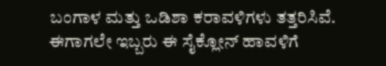ಬಂಗಾಳ ಮತ್ತು ಒಡಿಶಾ ಕರಾವಳಿಗಳು ತತ್ತರಿಸಿವೆ. ಈಗಾಗಲೇ ಇಬ್ಬರು ಈ ಸೈಕ್ಲೋನ್ ಹಾವಳಿಗೆ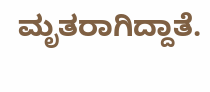ಮೃತರಾಗಿದ್ದಾತೆ.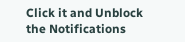Click it and Unblock the Notifications